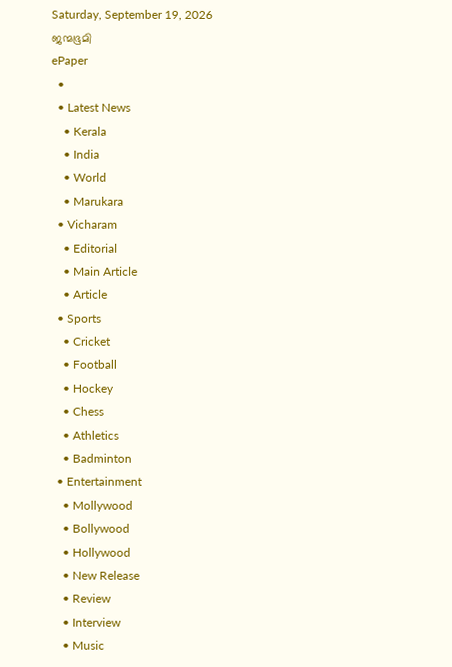Saturday, September 19, 2026
ജന്മഭൂമി
ePaper
  •
  • Latest News
    • Kerala
    • India
    • World
    • Marukara
  • Vicharam
    • Editorial
    • Main Article
    • Article
  • Sports
    • Cricket
    • Football
    • Hockey
    • Chess
    • Athletics
    • Badminton
  • Entertainment
    • Mollywood
    • Bollywood
    • Hollywood
    • New Release
    • Review
    • Interview
    • Music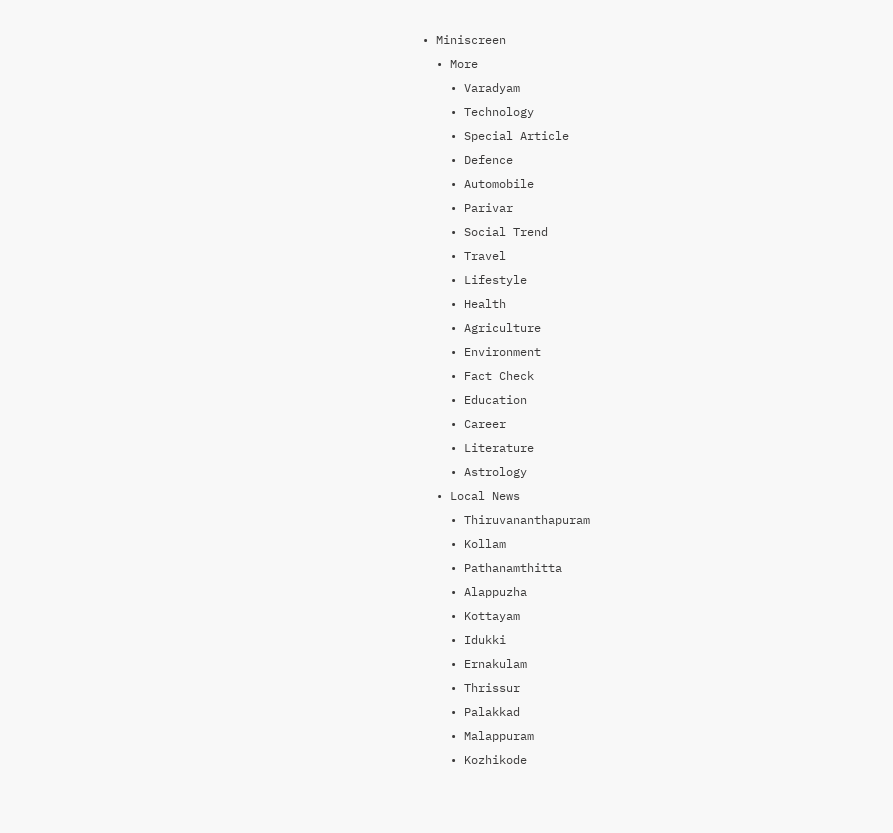• Miniscreen
  • More
    • Varadyam
    • Technology
    • Special Article
    • Defence
    • Automobile
    • Parivar
    • Social Trend
    • Travel
    • Lifestyle
    • Health
    • Agriculture
    • Environment
    • Fact Check
    • Education
    • Career
    • Literature
    • Astrology
  • Local News
    • Thiruvananthapuram
    • Kollam
    • Pathanamthitta
    • Alappuzha
    • Kottayam
    • Idukki
    • Ernakulam
    • Thrissur
    • Palakkad
    • Malappuram
    • Kozhikode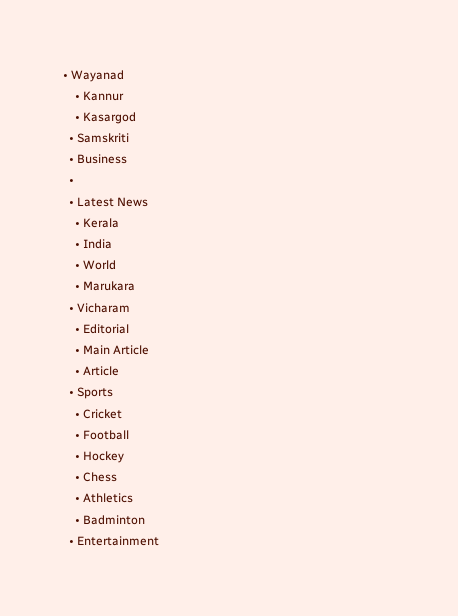• Wayanad
    • Kannur
    • Kasargod
  • Samskriti
  • Business
  •
  • Latest News
    • Kerala
    • India
    • World
    • Marukara
  • Vicharam
    • Editorial
    • Main Article
    • Article
  • Sports
    • Cricket
    • Football
    • Hockey
    • Chess
    • Athletics
    • Badminton
  • Entertainment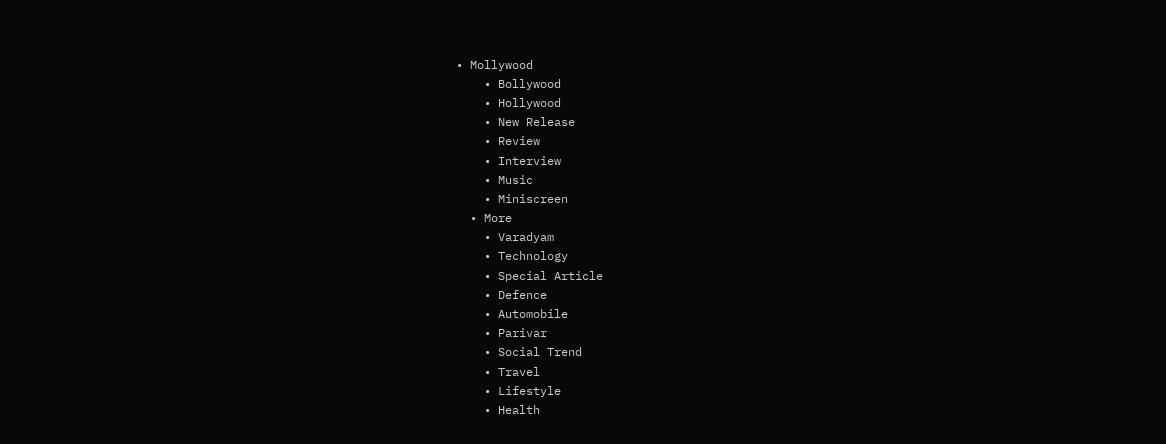• Mollywood
    • Bollywood
    • Hollywood
    • New Release
    • Review
    • Interview
    • Music
    • Miniscreen
  • More
    • Varadyam
    • Technology
    • Special Article
    • Defence
    • Automobile
    • Parivar
    • Social Trend
    • Travel
    • Lifestyle
    • Health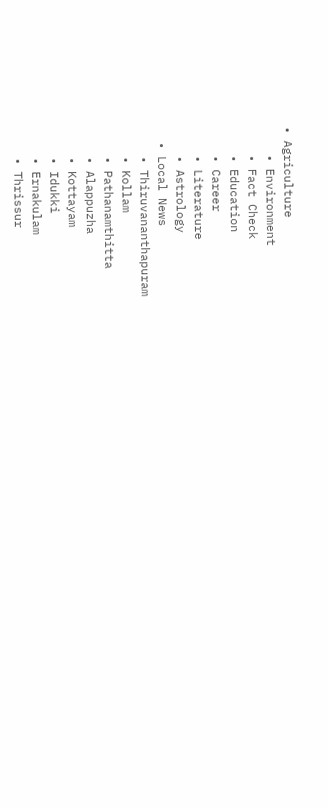• Agriculture
    • Environment
    • Fact Check
    • Education
    • Career
    • Literature
    • Astrology
  • Local News
    • Thiruvananthapuram
    • Kollam
    • Pathanamthitta
    • Alappuzha
    • Kottayam
    • Idukki
    • Ernakulam
    • Thrissur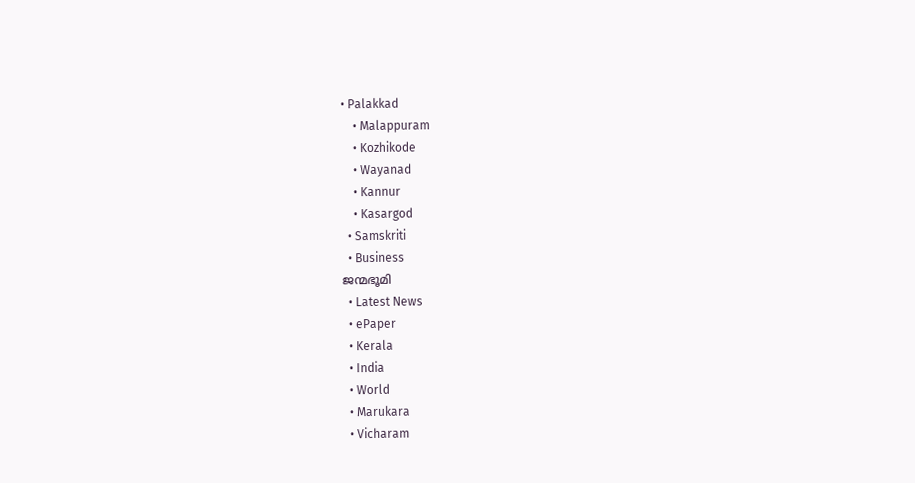• Palakkad
    • Malappuram
    • Kozhikode
    • Wayanad
    • Kannur
    • Kasargod
  • Samskriti
  • Business
ജന്മഭൂമി
  • Latest News
  • ePaper
  • Kerala
  • India
  • World
  • Marukara
  • Vicharam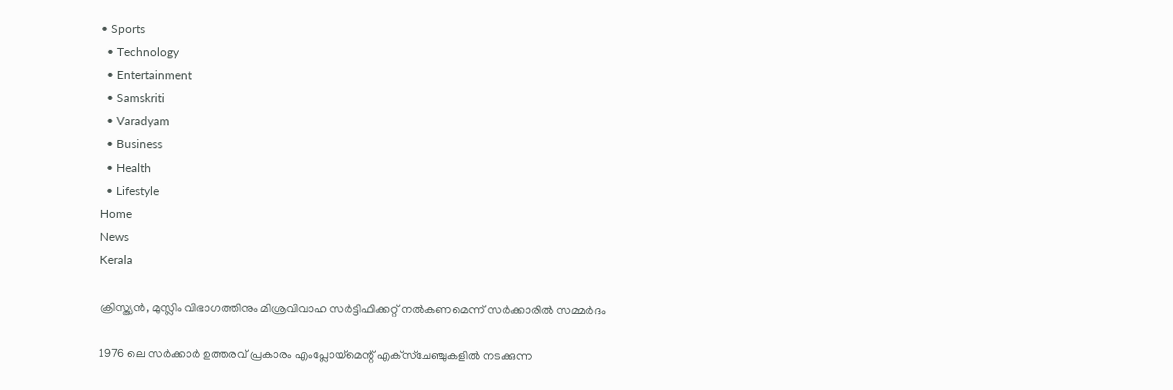• Sports
  • Technology
  • Entertainment
  • Samskriti
  • Varadyam
  • Business
  • Health
  • Lifestyle
Home
News
Kerala

ക്രിസ്ത്യന്‍, മുസ്ലിം വിഭാഗത്തിനും മിശ്രവിവാഹ സര്‍ട്ടിഫിക്കറ്റ് നല്‍കണമെന്ന് സര്‍ക്കാരില്‍ സമ്മര്‍ദം

1976 ലെ സര്‍ക്കാര്‍ ഉത്തരവ് പ്രകാരം എംപ്ലോയ്‌മെന്റ് എക്‌സ്‌ചേഞ്ചുകളില്‍ നടക്കുന്ന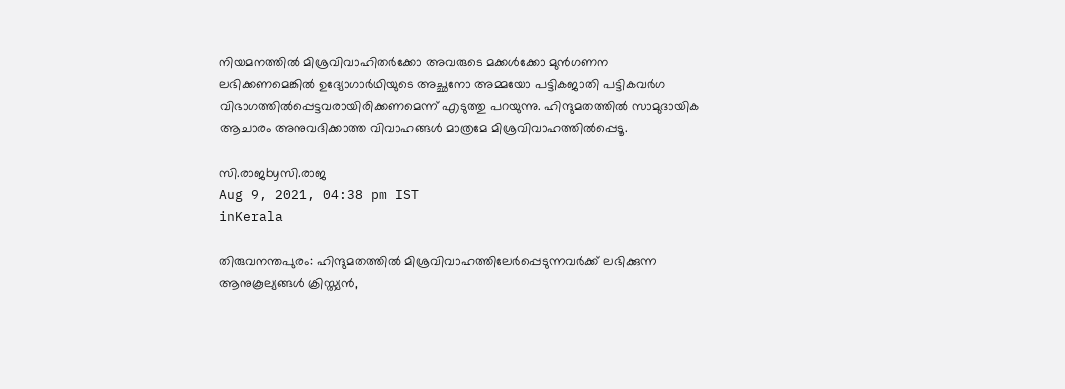നിയമനത്തില്‍ മിശ്രവിവാഹിതര്‍ക്കോ അവരുടെ മക്കള്‍ക്കോ മുന്‍ഗണന ലഭിക്കണമെങ്കില്‍ ഉദ്യോഗാര്‍ഥിയുടെ അച്ഛനോ അമ്മയോ പട്ടികജാതി പട്ടികവര്‍ഗ വിഭാഗത്തില്‍പ്പെട്ടവരായിരിക്കണമെന്ന് എടുത്തു പറയുന്നു. ഹിന്ദുമതത്തില്‍ സാമുദായിക ആചാരം അനുവദിക്കാത്ത വിവാഹങ്ങള്‍ മാത്രമേ മിശ്രവിവാഹത്തില്‍പ്പെടൂ.

സി.രാജbyസി.രാജ
Aug 9, 2021, 04:38 pm IST
inKerala

തിരുവനന്തപുരം: ഹിന്ദുമതത്തില്‍ മിശ്രവിവാഹത്തിലേര്‍പ്പെടുന്നവര്‍ക്ക് ലഭിക്കുന്ന ആനുകൂല്യങ്ങള്‍ ക്രിസ്ത്യന്‍,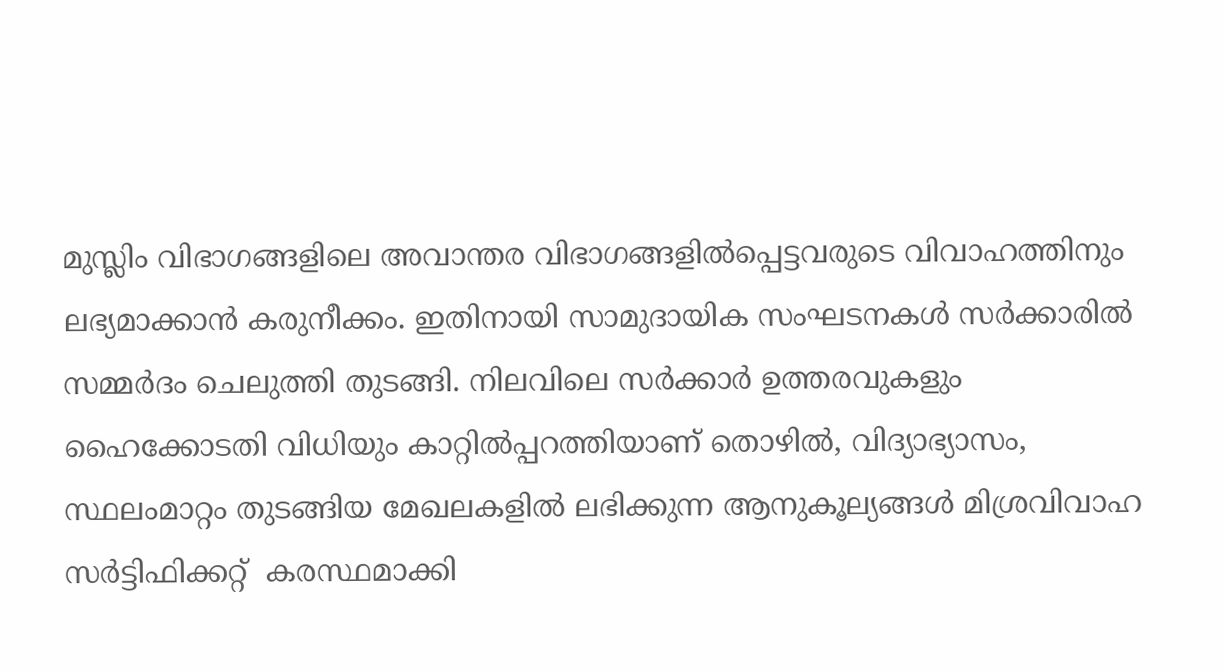മുസ്ലിം വിഭാഗങ്ങളിലെ അവാന്തര വിഭാഗങ്ങളില്‍പ്പെട്ടവരുടെ വിവാഹത്തിനും ലഭ്യമാക്കാന്‍ കരുനീക്കം. ഇതിനായി സാമുദായിക സംഘടനകള്‍ സര്‍ക്കാരില്‍ സമ്മര്‍ദം ചെലുത്തി തുടങ്ങി. നിലവിലെ സര്‍ക്കാര്‍ ഉത്തരവുകളും ഹൈക്കോടതി വിധിയും കാറ്റില്‍പ്പറത്തിയാണ് തൊഴില്‍, വിദ്യാഭ്യാസം, സ്ഥലംമാറ്റം തുടങ്ങിയ മേഖലകളില്‍ ലഭിക്കുന്ന ആനുകൂല്യങ്ങള്‍ മിശ്രവിവാഹ സര്‍ട്ടിഫിക്കറ്റ്  കരസ്ഥമാക്കി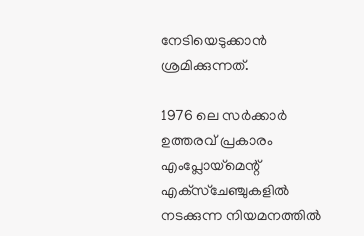നേടിയെടുക്കാന്‍ ശ്രമിക്കുന്നത്.

1976 ലെ സര്‍ക്കാര്‍ ഉത്തരവ് പ്രകാരം എംപ്ലോയ്‌മെന്റ് എക്‌സ്‌ചേഞ്ചുകളില്‍ നടക്കുന്ന നിയമനത്തില്‍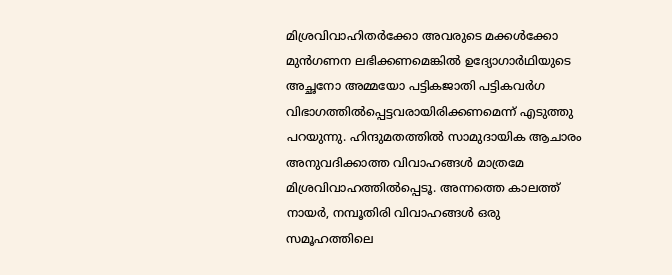മിശ്രവിവാഹിതര്‍ക്കോ അവരുടെ മക്കള്‍ക്കോ മുന്‍ഗണന ലഭിക്കണമെങ്കില്‍ ഉദ്യോഗാര്‍ഥിയുടെ അച്ഛനോ അമ്മയോ പട്ടികജാതി പട്ടികവര്‍ഗ വിഭാഗത്തില്‍പ്പെട്ടവരായിരിക്കണമെന്ന് എടുത്തു പറയുന്നു. ഹിന്ദുമതത്തില്‍ സാമുദായിക ആചാരം അനുവദിക്കാത്ത വിവാഹങ്ങള്‍ മാത്രമേ മിശ്രവിവാഹത്തില്‍പ്പെടൂ. അന്നത്തെ കാലത്ത് നായര്‍, നമ്പൂതിരി വിവാഹങ്ങള്‍ ഒരു സമൂഹത്തിലെ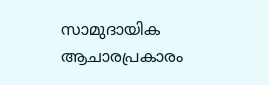സാമുദായിക ആചാരപ്രകാരം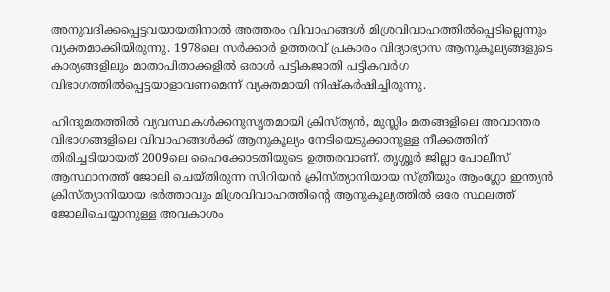അനുവദിക്കപ്പെട്ടവയായതിനാല്‍ അത്തരം വിവാഹങ്ങള്‍ മിശ്രവിവാഹത്തില്‍പ്പെടില്ലെന്നും വ്യക്തമാക്കിയിരുന്നു. 1978ലെ സര്‍ക്കാര്‍ ഉത്തരവ് പ്രകാരം വിദ്യാഭ്യാസ ആനുകൂല്യങ്ങളുടെ കാര്യങ്ങളിലും മാതാപിതാക്കളില്‍ ഒരാള്‍ പട്ടികജാതി പട്ടികവര്‍ഗ വിഭാഗത്തില്‍പ്പെട്ടയാളാവണമെന്ന് വ്യക്തമായി നിഷ്‌കര്‍ഷിച്ചിരുന്നു.

ഹിന്ദുമതത്തില്‍ വ്യവസ്ഥകള്‍ക്കനുസൃതമായി ക്രിസ്ത്യന്‍, മുസ്ലിം മതങ്ങളിലെ അവാന്തര വിഭാഗങ്ങളിലെ വിവാഹങ്ങള്‍ക്ക് ആനുകൂല്യം നേടിയെടുക്കാനുള്ള നീക്കത്തിന് തിരിച്ചടിയായത് 2009ലെ ഹൈക്കോടതിയുടെ ഉത്തരവാണ്. തൃശ്ശൂര്‍ ജില്ലാ പോലീസ് ആസ്ഥാനത്ത് ജോലി ചെയ്തിരുന്ന സിറിയന്‍ ക്രിസ്ത്യാനിയായ സ്ത്രീയും ആംഗ്ലോ ഇന്ത്യന്‍ ക്രിസ്ത്യാനിയായ ഭര്‍ത്താവും മിശ്രവിവാഹത്തിന്റെ ആനുകൂല്യത്തില്‍ ഒരേ സ്ഥലത്ത് ജോലിചെയ്യാനുള്ള അവകാശം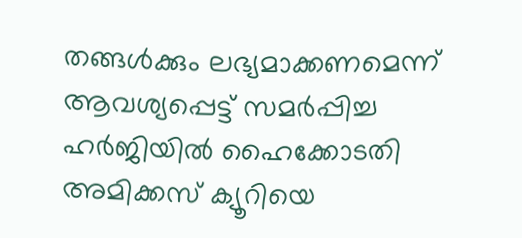തങ്ങള്‍ക്കും ലഭ്യമാക്കണമെന്ന് ആവശ്യപ്പെട്ട് സമര്‍പ്പിച്ച ഹര്‍ജിയില്‍ ഹൈക്കോടതി അമിക്കസ് ക്യൂറിയെ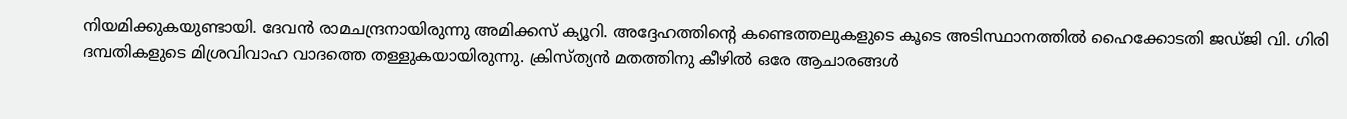നിയമിക്കുകയുണ്ടായി. ദേവന്‍ രാമചന്ദ്രനായിരുന്നു അമിക്കസ് ക്യൂറി. അദ്ദേഹത്തിന്റെ കണ്ടെത്തലുകളുടെ കൂടെ അടിസ്ഥാനത്തില്‍ ഹൈക്കോടതി ജഡ്ജി വി. ഗിരി ദമ്പതികളുടെ മിശ്രവിവാഹ വാദത്തെ തള്ളുകയായിരുന്നു. ക്രിസ്ത്യന്‍ മതത്തിനു കീഴില്‍ ഒരേ ആചാരങ്ങള്‍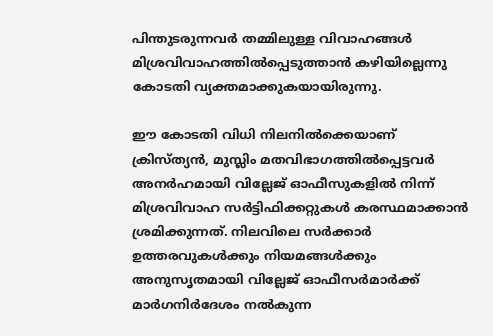പിന്തുടരുന്നവര്‍ തമ്മിലുള്ള വിവാഹങ്ങള്‍ മിശ്രവിവാഹത്തില്‍പ്പെടുത്താന്‍ കഴിയില്ലെന്നു കോടതി വ്യക്തമാക്കുകയായിരുന്നു.

ഈ കോടതി വിധി നിലനില്‍ക്കെയാണ് ക്രിസ്ത്യന്‍, മുസ്ലിം മതവിഭാഗത്തില്‍പ്പെട്ടവര്‍ അനര്‍ഹമായി വില്ലേജ് ഓഫീസുകളില്‍ നിന്ന് മിശ്രവിവാഹ സര്‍ട്ടിഫിക്കറ്റുകള്‍ കരസ്ഥമാക്കാന്‍ ശ്രമിക്കുന്നത്. നിലവിലെ സര്‍ക്കാര്‍ ഉത്തരവുകള്‍ക്കും നിയമങ്ങള്‍ക്കും അനുസൃതമായി വില്ലേജ് ഓഫീസര്‍മാര്‍ക്ക് മാര്‍ഗനിര്‍ദേശം നല്‍കുന്ന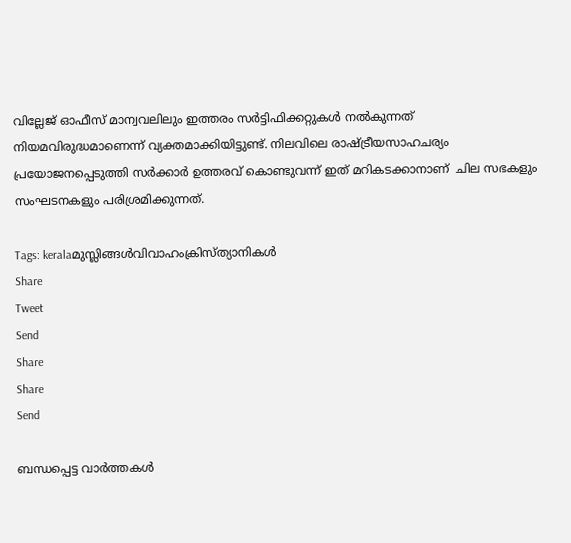വില്ലേജ് ഓഫീസ് മാന്വവലിലും ഇത്തരം സര്‍ട്ടിഫിക്കറ്റുകള്‍ നല്‍കുന്നത് നിയമവിരുദ്ധമാണെന്ന് വ്യക്തമാക്കിയിട്ടുണ്ട്. നിലവിലെ രാഷ്‌ട്രീയസാഹചര്യം പ്രയോജനപ്പെടുത്തി സര്‍ക്കാര്‍ ഉത്തരവ് കൊണ്ടുവന്ന് ഇത് മറികടക്കാനാണ്  ചില സഭകളും സംഘടനകളും പരിശ്രമിക്കുന്നത്.

Tags: keralaമുസ്ലിങ്ങള്‍വിവാഹംക്രിസ്ത്യാനികള്‍
Share
Tweet
Send
Share
Share
Send

ബന്ധപ്പെട്ട വാര്‍ത്തകള്‍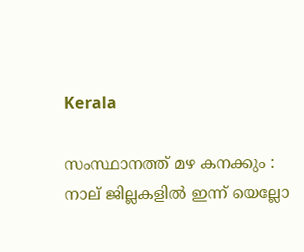Kerala

സംസ്ഥാനത്ത് മഴ കനക്കും : നാല് ജില്ലകളില്‍ ഇന്ന് യെല്ലോ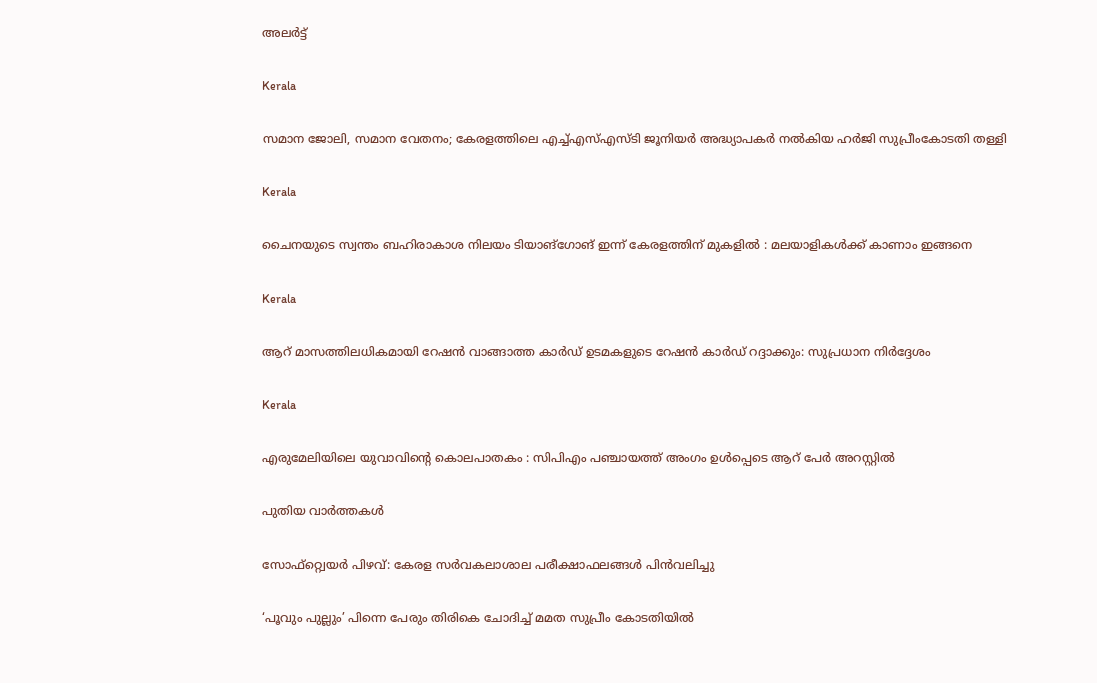അലര്‍ട്ട്

Kerala

സമാന ജോലി, സമാന വേതനം; കേരളത്തിലെ എച്ച്എസ്എസ്ടി ജൂനിയര്‍ അദ്ധ്യാപകര്‍ നല്‍കിയ ഹര്‍ജി സുപ്രീംകോടതി തള്ളി

Kerala

ചൈനയുടെ സ്വന്തം ബഹിരാകാശ നിലയം ടിയാങ്ഗോങ് ഇന്ന് കേരളത്തിന് മുകളിൽ : മലയാളികൾക്ക് കാണാം ഇങ്ങനെ

Kerala

ആറ് മാസത്തിലധികമായി റേഷന്‍ വാങ്ങാത്ത കാര്‍ഡ് ഉടമകളുടെ റേഷൻ കാർഡ് റദ്ദാക്കും: സുപ്രധാന നിർദ്ദേശം

Kerala

എരുമേലിയിലെ യുവാവിന്റെ കൊലപാതകം : സിപിഎം പഞ്ചായത്ത് അംഗം ഉള്‍പ്പെടെ ആറ് പേര്‍ അറസ്റ്റില്‍

പുതിയ വാര്‍ത്തകള്‍

സോഫ്റ്റ്വെയര്‍ പിഴവ്: കേരള സര്‍വകലാശാല പരീക്ഷാഫലങ്ങള്‍ പിന്‍വലിച്ചു

‘പൂവും പുല്ലും’ പിന്നെ പേരും തിരികെ ചോദിച്ച് മമത സുപ്രീം കോടതിയില്‍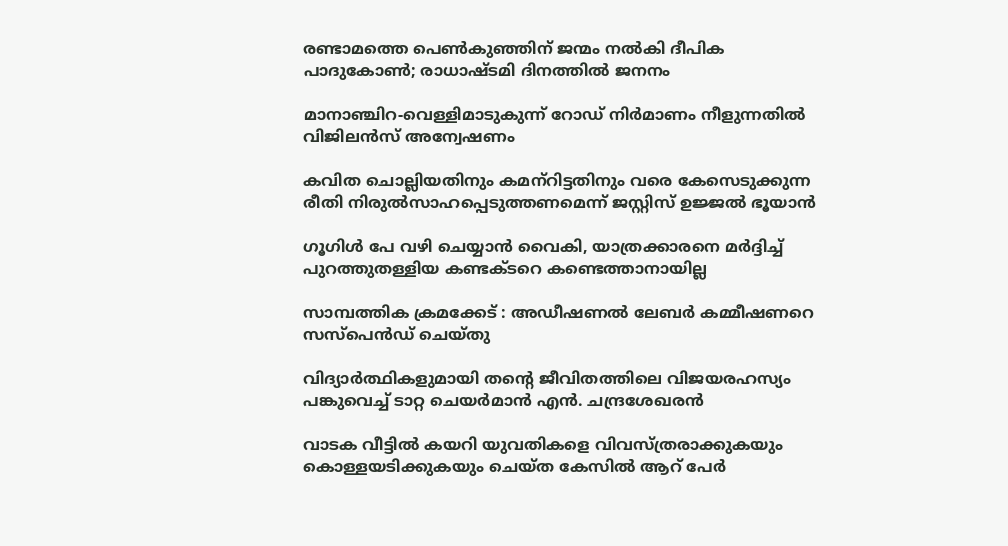രണ്ടാമത്തെ പെണ്‍കുഞ്ഞിന് ജന്മം നല്‍കി ദീപിക പാദുകോണ്‍; രാധാഷ്ടമി ദിനത്തില്‍ ജനനം

മാനാഞ്ചിറ-വെള്ളിമാടുകുന്ന് റോഡ് നിര്‍മാണം നീളുന്നതില്‍ വിജിലന്‍സ് അന്വേഷണം

കവിത ചൊല്ലിയതിനും കമന്‌റിട്ടതിനും വരെ കേസെടുക്കുന്ന രീതി നിരുല്‍സാഹപ്പെടുത്തണമെന്ന് ജസ്റ്റിസ് ഉജ്ജല്‍ ഭൂയാന്‍

ഗൂഗിള്‍ പേ വഴി ചെയ്യാന്‍ വൈകി, യാത്രക്കാരനെ മര്‍ദ്ദിച്ച് പുറത്തുതള്ളിയ കണ്ടക്ടറെ കണ്ടെത്താനായില്ല

സാമ്പത്തിക ക്രമക്കേട് : അഡീഷണല്‍ ലേബര്‍ കമ്മീഷണറെ സസ്‌പെന്‍ഡ് ചെയ്തു

വിദ്യാര്‍ത്ഥികളുമായി തന്റെ ജീവിതത്തിലെ വിജയരഹസ്യം പങ്കുവെച്ച് ടാറ്റ ചെയര്‍മാന്‍ എൻ. ചന്ദ്രശേഖരന്‍

വാടക വീട്ടില്‍ കയറി യുവതികളെ വിവസ്ത്രരാക്കുകയും കൊള്ളയടിക്കുകയും ചെയ്ത കേസില്‍ ആറ് പേര്‍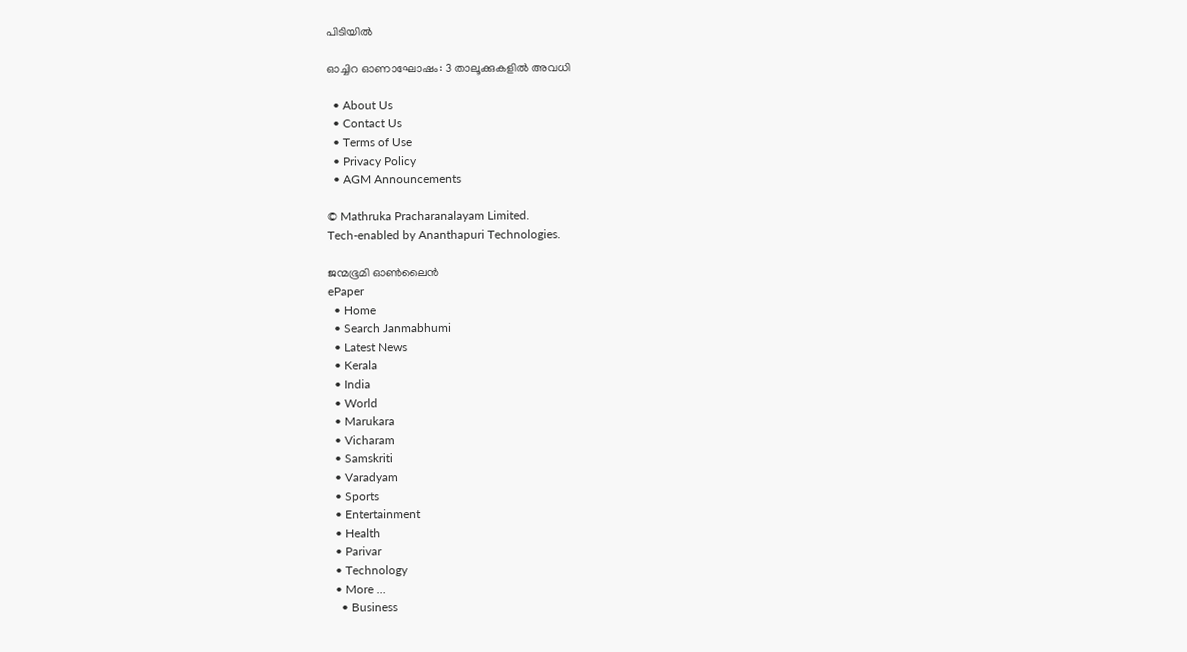പിടിയില്‍

ഓച്ചിറ ഓണാഘോഷം: 3 താലൂക്കുകളില്‍ അവധി

  • About Us
  • Contact Us
  • Terms of Use
  • Privacy Policy
  • AGM Announcements

© Mathruka Pracharanalayam Limited.
Tech-enabled by Ananthapuri Technologies.

ജന്മഭൂമി ഓണ്‍ലൈന്‍
ePaper
  • Home
  • Search Janmabhumi
  • Latest News
  • Kerala
  • India
  • World
  • Marukara
  • Vicharam
  • Samskriti
  • Varadyam
  • Sports
  • Entertainment
  • Health
  • Parivar
  • Technology
  • More …
    • Business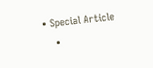• Special Article
    •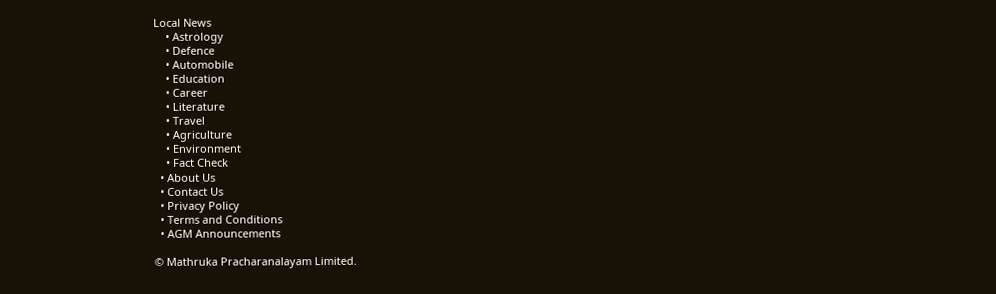Local News
    • Astrology
    • Defence
    • Automobile
    • Education
    • Career
    • Literature
    • Travel
    • Agriculture
    • Environment
    • Fact Check
  • About Us
  • Contact Us
  • Privacy Policy
  • Terms and Conditions
  • AGM Announcements

© Mathruka Pracharanalayam Limited.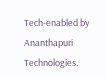Tech-enabled by Ananthapuri Technologies.